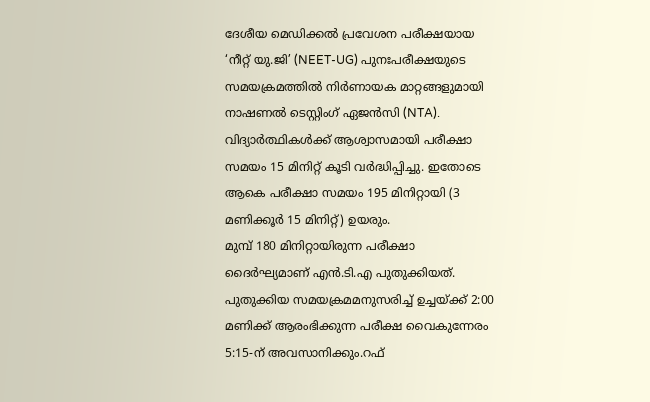ദേശീയ മെഡിക്കൽ പ്രവേശന പരീക്ഷയായ ‘നീറ്റ് യു.ജി’ (NEET-UG) പുനഃപരീക്ഷയുടെ സമയക്രമത്തിൽ നിർണായക മാറ്റങ്ങളുമായി നാഷണൽ ടെസ്റ്റിംഗ് ഏജൻസി (NTA). വിദ്യാർത്ഥികൾക്ക് ആശ്വാസമായി പരീക്ഷാ സമയം 15 മിനിറ്റ് കൂടി വർദ്ധിപ്പിച്ചു. ഇതോടെ ആകെ പരീക്ഷാ സമയം 195 മിനിറ്റായി (3 മണിക്കൂർ 15 മിനിറ്റ്) ഉയരും.
മുമ്പ് 180 മിനിറ്റായിരുന്ന പരീക്ഷാ ദൈർഘ്യമാണ് എൻ.ടി.എ പുതുക്കിയത്. പുതുക്കിയ സമയക്രമമനുസരിച്ച് ഉച്ചയ്ക്ക് 2:00 മണിക്ക് ആരംഭിക്കുന്ന പരീക്ഷ വൈകുന്നേരം 5:15-ന് അവസാനിക്കും.റഫ്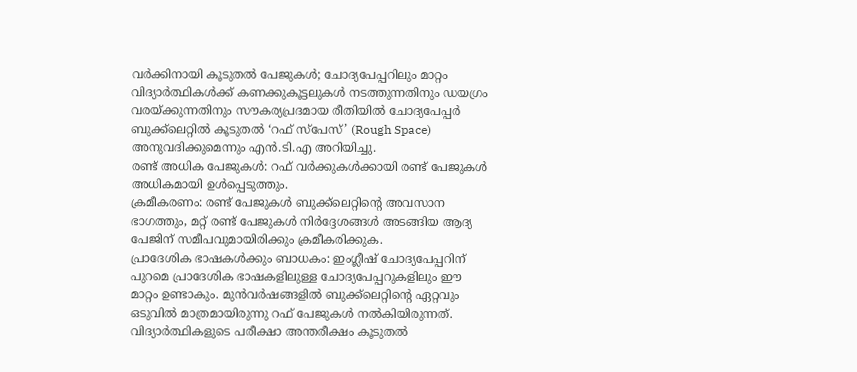വർക്കിനായി കൂടുതൽ പേജുകൾ; ചോദ്യപേപ്പറിലും മാറ്റം
വിദ്യാർത്ഥികൾക്ക് കണക്കുകൂട്ടലുകൾ നടത്തുന്നതിനും ഡയഗ്രം വരയ്ക്കുന്നതിനും സൗകര്യപ്രദമായ രീതിയിൽ ചോദ്യപേപ്പർ ബുക്ക്ലെറ്റിൽ കൂടുതൽ ‘റഫ് സ്പേസ്’ (Rough Space) അനുവദിക്കുമെന്നും എൻ.ടി.എ അറിയിച്ചു.
രണ്ട് അധിക പേജുകൾ: റഫ് വർക്കുകൾക്കായി രണ്ട് പേജുകൾ അധികമായി ഉൾപ്പെടുത്തും.
ക്രമീകരണം: രണ്ട് പേജുകൾ ബുക്ക്ലെറ്റിന്റെ അവസാന ഭാഗത്തും, മറ്റ് രണ്ട് പേജുകൾ നിർദ്ദേശങ്ങൾ അടങ്ങിയ ആദ്യ പേജിന് സമീപവുമായിരിക്കും ക്രമീകരിക്കുക.
പ്രാദേശിക ഭാഷകൾക്കും ബാധകം: ഇംഗ്ലീഷ് ചോദ്യപേപ്പറിന് പുറമെ പ്രാദേശിക ഭാഷകളിലുള്ള ചോദ്യപേപ്പറുകളിലും ഈ മാറ്റം ഉണ്ടാകും. മുൻവർഷങ്ങളിൽ ബുക്ക്ലെറ്റിന്റെ ഏറ്റവും ഒടുവിൽ മാത്രമായിരുന്നു റഫ് പേജുകൾ നൽകിയിരുന്നത്.
വിദ്യാർത്ഥികളുടെ പരീക്ഷാ അന്തരീക്ഷം കൂടുതൽ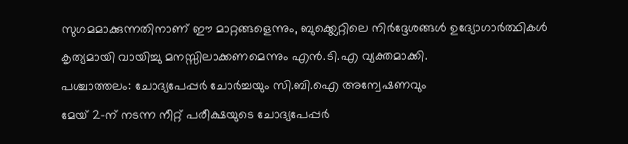സുഗമമാക്കുന്നതിനാണ് ഈ മാറ്റങ്ങളെന്നും, ബുക്ക്ലെറ്റിലെ നിർദ്ദേശങ്ങൾ ഉദ്യോഗാർത്ഥികൾ കൃത്യമായി വായിച്ചു മനസ്സിലാക്കണമെന്നും എൻ.ടി.എ വ്യക്തമാക്കി.
പശ്ചാത്തലം: ചോദ്യപേപ്പർ ചോർച്ചയും സി.ബി.ഐ അന്വേഷണവും
മേയ് 2-ന് നടന്ന നീറ്റ് പരീക്ഷയുടെ ചോദ്യപേപ്പർ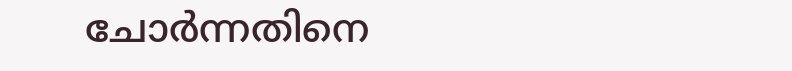ചോർന്നതിനെ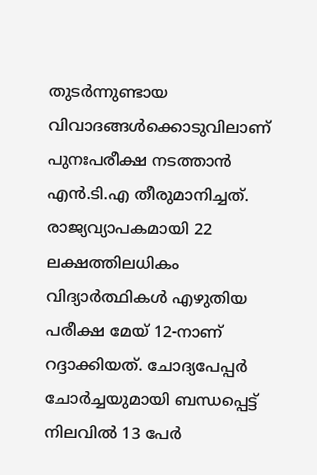തുടർന്നുണ്ടായ വിവാദങ്ങൾക്കൊടുവിലാണ് പുനഃപരീക്ഷ നടത്താൻ എൻ.ടി.എ തീരുമാനിച്ചത്. രാജ്യവ്യാപകമായി 22 ലക്ഷത്തിലധികം വിദ്യാർത്ഥികൾ എഴുതിയ പരീക്ഷ മേയ് 12-നാണ് റദ്ദാക്കിയത്. ചോദ്യപേപ്പർ ചോർച്ചയുമായി ബന്ധപ്പെട്ട് നിലവിൽ 13 പേർ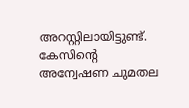അറസ്റ്റിലായിട്ടുണ്ട്. കേസിന്റെ അന്വേഷണ ചുമതല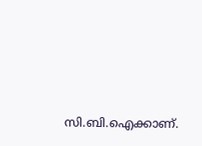സി.ബി.ഐക്കാണ്.